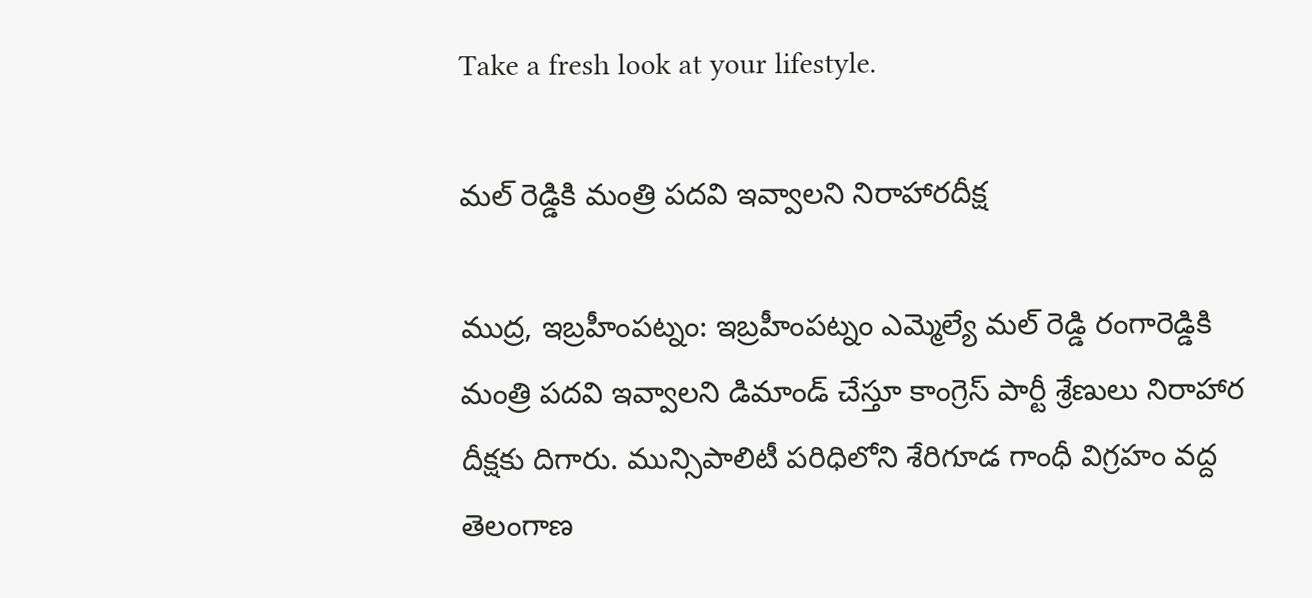Take a fresh look at your lifestyle.

మల్ రెడ్డికి మంత్రి పదవి ఇవ్వాలని నిరాహారదీక్ష

ముద్ర, ఇబ్రహీంపట్నం: ఇబ్రహీంపట్నం ఎమ్మెల్యే మల్ రెడ్డి రంగారెడ్డికి మంత్రి పదవి ఇవ్వాలని డిమాండ్ చేస్తూ కాంగ్రెస్ పార్టీ శ్రేణులు నిరాహార దీక్షకు దిగారు. మున్సిపాలిటీ పరిధిలోని శేరిగూడ గాంధీ విగ్రహం వద్ద తెలంగాణ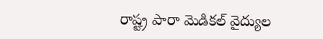రాష్ట్ర పారా మెడికల్ వైద్యుల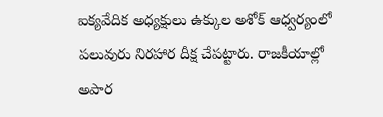ఐక్యవేదిక అధ్యక్షులు ఉక్కుల అశోక్ ఆధ్వర్యంలో పలువురు నిరహార దీక్ష చేపట్టారు. రాజకీయాల్లో అపార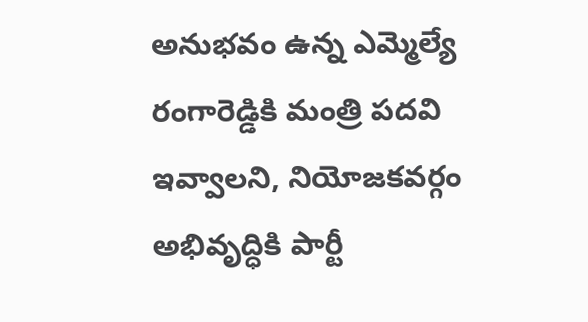అనుభవం ఉన్న ఎమ్మెల్యే రంగారెడ్డికి మంత్రి పదవి ఇవ్వాలని, నియోజకవర్గం అభివృద్ధికి పార్టీ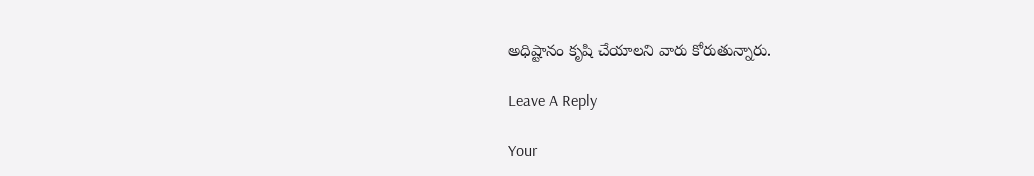అధిష్టానం కృషి చేయాలని వారు కోరుతున్నారు.

Leave A Reply

Your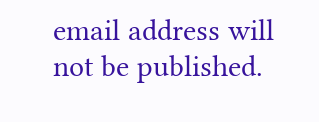email address will not be published.